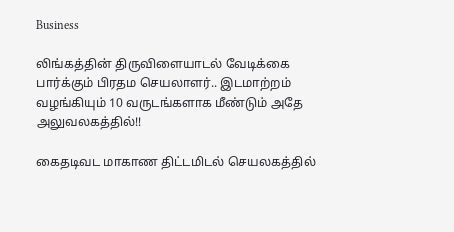Business

லிங்கத்தின் திருவிளையாடல் வேடிக்கை பார்க்கும் பிரதம செயலாளர்.. இடமாற்றம் வழங்கியும் 10 வருடங்களாக மீண்டும் அதே அலுவலகத்தில்!!

கைதடிவட மாகாண திட்டமிடல் செயலகத்தில்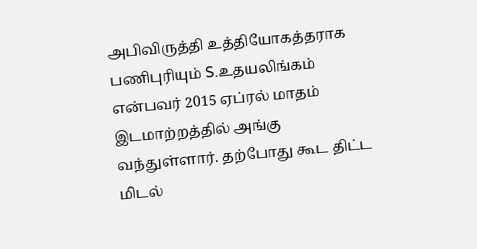அபிவிருத்தி உத்தியோகத்தராக பணிபுரியும் S.உதயலிங்கம் என்பவர் 2015 ஏப்ரல் மாதம் இடமாற்றத்தில் அங்கு வந்துள்ளார். தற்போது கூட திட்ட மிடல்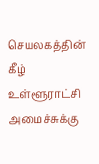செயலகத்தின் கீழ் உள்ளூராட்சி அமைச்சுக்கு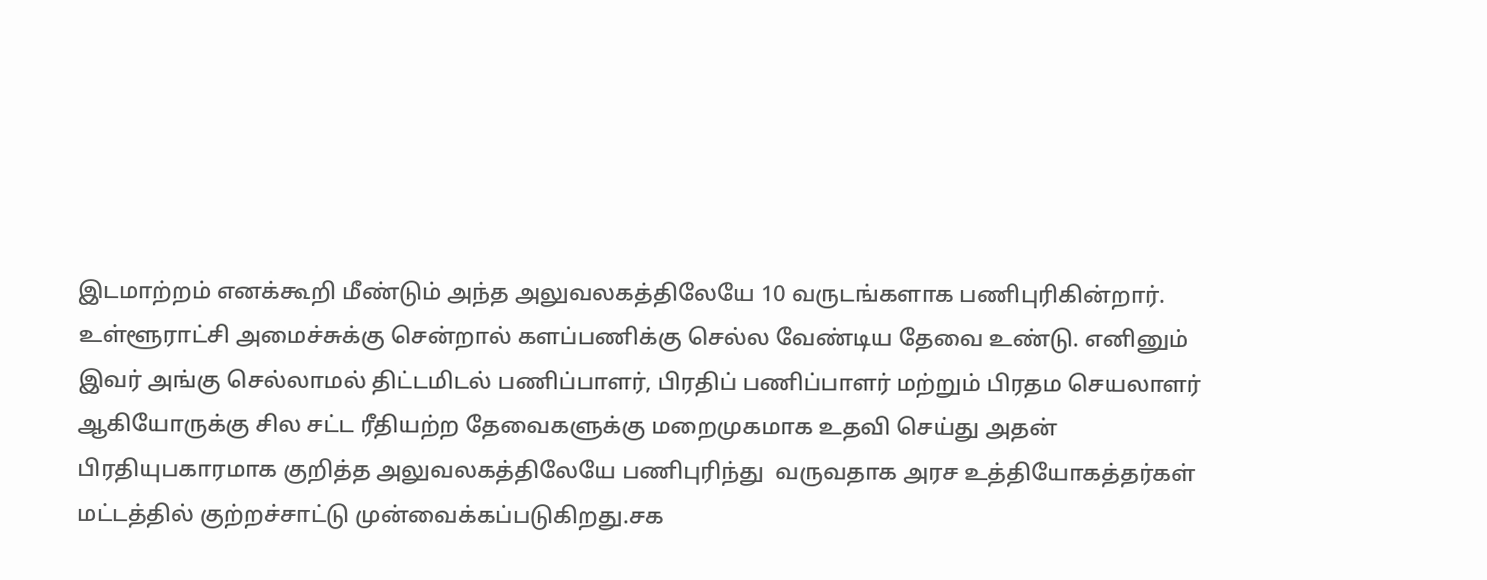இடமாற்றம் எனக்கூறி மீண்டும் அந்த அலுவலகத்திலேயே 10 வருடங்களாக பணிபுரிகின்றார்.
உள்ளூராட்சி அமைச்சுக்கு சென்றால் களப்பணிக்கு செல்ல வேண்டிய தேவை உண்டு. எனினும் இவர் அங்கு செல்லாமல் திட்டமிடல் பணிப்பாளர், பிரதிப் பணிப்பாளர் மற்றும் பிரதம செயலாளர் ஆகியோருக்கு சில சட்ட ரீதியற்ற தேவைகளுக்கு மறைமுகமாக உதவி செய்து அதன் பிரதியுபகாரமாக குறித்த அலுவலகத்திலேயே பணிபுரிந்து  வருவதாக அரச உத்தியோகத்தர்கள் மட்டத்தில் குற்றச்சாட்டு முன்வைக்கப்படுகிறது.சக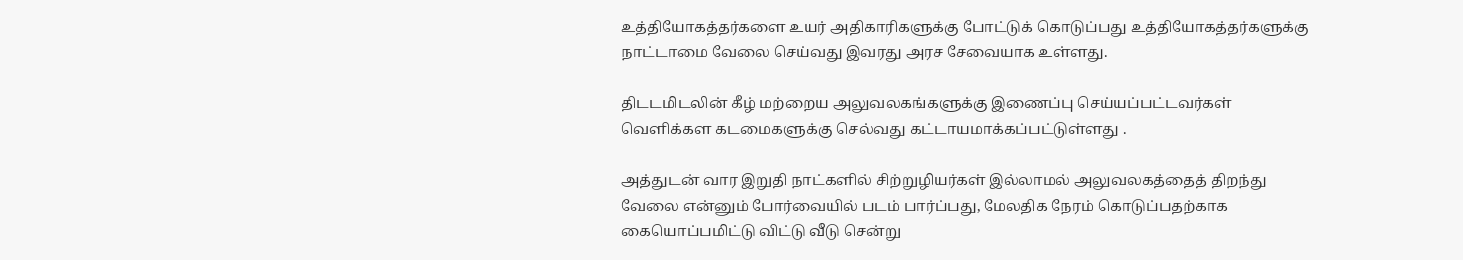உத்தியோகத்தர்களை உயர் அதிகாரிகளுக்கு போட்டுக் கொடுப்பது உத்தியோகத்தர்களுக்கு நாட்டாமை வேலை செய்வது இவரது அரச சேவையாக உள்ளது.

திடடமிடலின் கீழ் மற்றைய அலுவலகங்களுக்கு இணைப்பு செய்யப்பட்டவர்கள் வெளிக்கள கடமைகளுக்கு செல்வது கட்டாயமாக்கப்பட்டுள்ளது .

அத்துடன் வார இறுதி நாட்களில் சிற்றுழியர்கள் இல்லாமல் அலுவலகத்தைத் திறந்து வேலை என்னும் போர்வையில் படம் பார்ப்பது, மேலதிக நேரம் கொடுப்பதற்காக கையொப்பமிட்டு விட்டு வீடு சென்று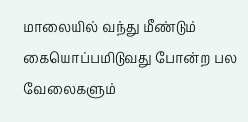மாலையில் வந்து மீண்டும் கையொப்பமிடுவது போன்ற பல வேலைகளும்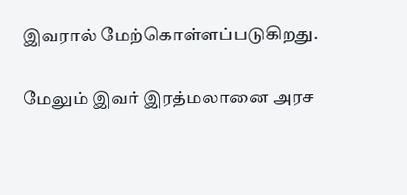இவரால் மேற்கொள்ளப்படுகிறது.

மேலும் இவர் இரத்மலானை அரச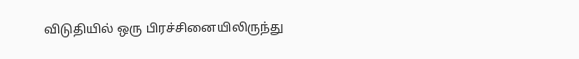விடுதியில் ஒரு பிரச்சினையிலிருந்து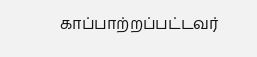காப்பாற்றப்பட்டவர்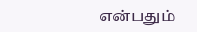என்பதும்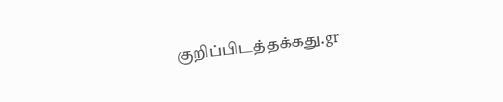குறிப்பிடத்தக்கது.gr